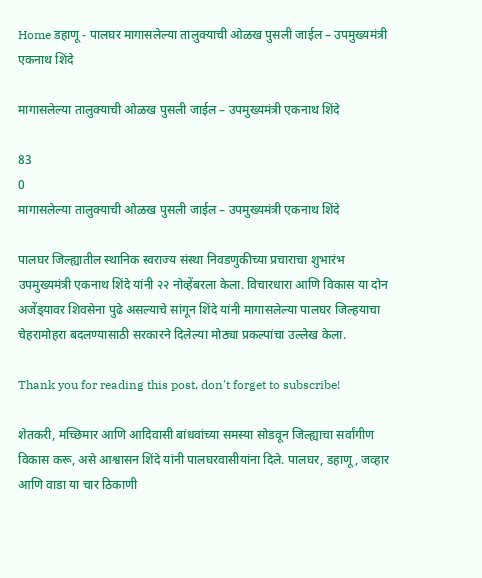Home डहाणू - पालघर मागासलेल्या तालुक्याची ओळख पुसली जाईल – उपमुख्यमंत्री एकनाथ शिंदे

मागासलेल्या तालुक्याची ओळख पुसली जाईल – उपमुख्यमंत्री एकनाथ शिंदे

83
0
मागासलेल्या तालुक्याची ओळख पुसली जाईल – उपमुख्यमंत्री एकनाथ शिंदे

पालघर जिल्ह्यातील स्थानिक स्वराज्य संस्था निवडणुकीच्या प्रचाराचा शुभारंभ उपमुख्यमंत्री एकनाथ शिंदे यांनी २२ नोव्हेंबरला केला. विचारधारा आणि विकास या दोन अजेंड्‌यावर शिवसेना पुढे असल्याचे सांगून शिंदे यांनी मागासलेल्या पालघर जिल्ह‌याचा चेहरामोहरा बदलण्यासाठी सरकारने दिलेल्या मोठ्या प्रकल्पांचा उल्लेख केला.

Thank you for reading this post, don't forget to subscribe!

शेतकरी, मच्छिमार आणि आदिवासी बांधवांच्या समस्या सोडवून जिल्ह्याचा सर्वांगीण विकास करू, असे आश्वासन शिंदे यांनी पालघरवासीयांना दिले. पालघर, डहाणू, जव्हार आणि वाडा या चार ठिकाणी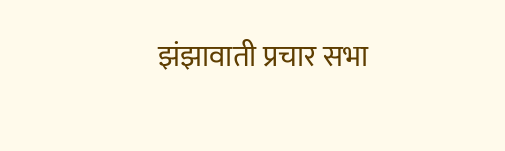झंझावाती प्रचार सभा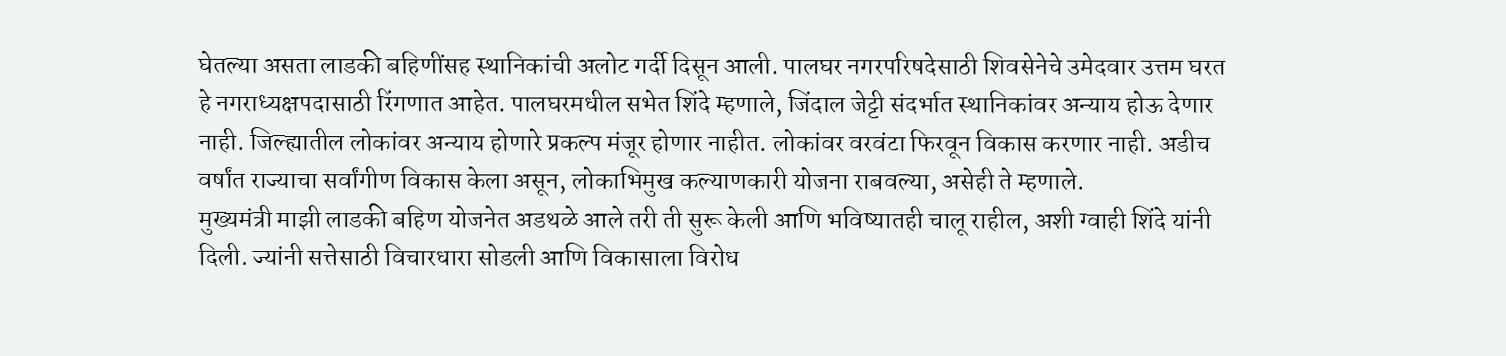घेतल्या असता लाडकी बहिणींसह स्थानिकांची अलोट गर्दी दिसून आली. पालघर नगरपरिषदेसाठी शिवसेनेचे उमेदवार उत्तम घरत हे नगराध्यक्षपदासाठी रिंगणात आहेत. पालघरमधील सभेत शिंदे म्हणाले, जिंदाल जेट्टी संदर्भात स्थानिकांवर अन्याय होऊ देणार नाही. जिल्ह्यातील लोकांवर अन्याय होणारे प्रकल्प मंजूर होणार नाहीत. लोकांवर वरवंटा फिरवून विकास करणार नाही. अडीच वर्षांत राज्याचा सर्वांगीण विकास केला असून, लोकाभिमुख कल्याणकारी योजना राबवल्या, असेही ते म्हणाले.
मुख्यमंत्री माझी लाडकी बहिण योजनेत अडथळे आले तरी ती सुरू केली आणि भविष्यातही चालू राहील, अशी ग्वाही शिंदे यांनी दिली. ज्यांनी सत्तेसाठी विचारधारा सोडली आणि विकासाला विरोध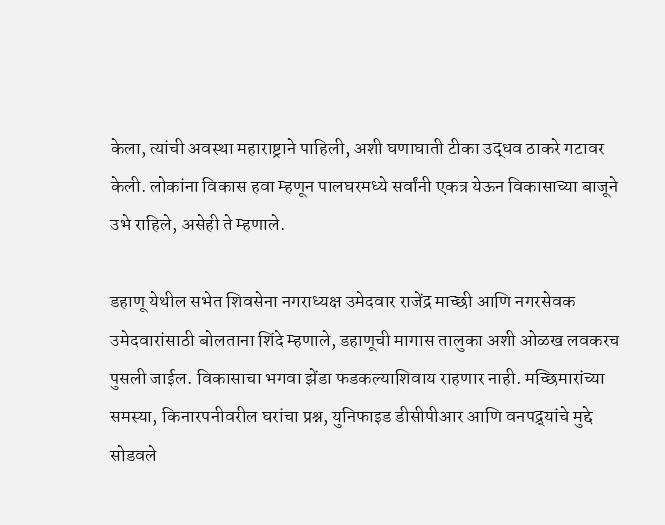केला, त्यांची अवस्था महाराष्ट्राने पाहिली, अशी घणाघाती टीका उद्धव ठाकरे गटावर केली. लोकांना विकास हवा म्हणून पालघरमध्ये सर्वांनी एकत्र येऊन विकासाच्या बाजूने उभे राहिले, असेही ते म्हणाले.

डहाणू येथील सभेत शिवसेना नगराध्यक्ष उमेदवार राजेंद्र माच्छी आणि नगरसेवक उमेदवारांसाठी बोलताना शिंदे म्हणाले, डहाणूची मागास तालुका अशी ओळख लवकरच पुसली जाईल. विकासाचा भगवा झेंडा फडकल्याशिवाय राहणार नाही. मच्छिमारांच्या समस्या, किनारपनीवरील घरांचा प्रश्न, युनिफाइड डीसीपीआर आणि वनपद्र्‌यांचे मुद्दे सोडवले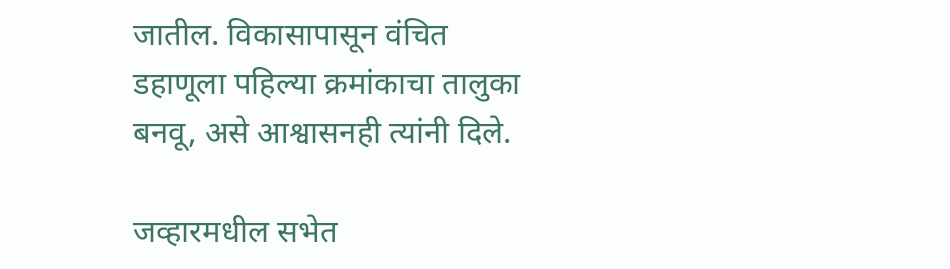जातील. विकासापासून वंचित डहाणूला पहिल्या क्रमांकाचा तालुका बनवू, असे आश्वासनही त्यांनी दिले.

जव्हारमधील सभेत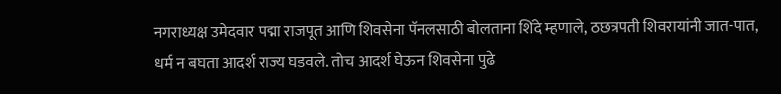नगराध्यक्ष उमेदवार पद्मा राजपूत आणि शिवसेना पॅनलसाठी बोलताना शिंदे म्हणाले, ठछत्रपती शिवरायांनी जात-पात, धर्म न बघता आदर्श राज्य घडवले. तोच आदर्श घेऊन शिवसेना पुढे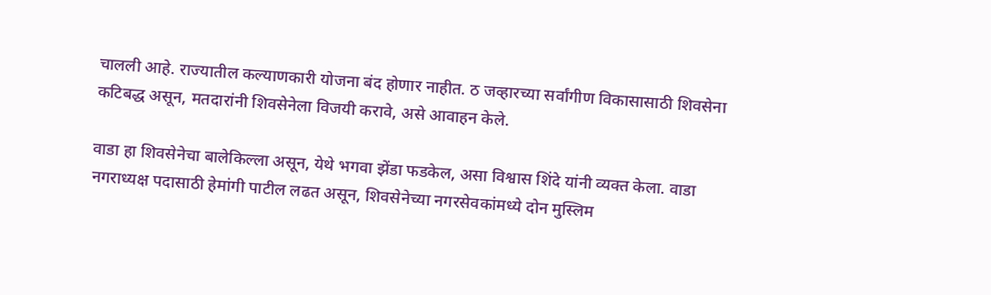चालली आहे. राज्यातील कल्याणकारी योजना बंद होणार नाहीत. ठ जव्हारच्या सर्वांगीण विकासासाठी शिवसेना कटिबद्ध असून, मतदारांनी शिवसेनेला विजयी करावे, असे आवाहन केले.

वाडा हा शिवसेनेचा बालेकिल्ला असून, येथे भगवा झेंडा फडकेल, असा विश्वास शिंदे यांनी व्यक्त केला. वाडा नगराध्यक्ष पदासाठी हेमांगी पाटील लढत असून, शिवसेनेच्या नगरसेवकांमध्ये दोन मुस्लिम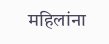महिलांना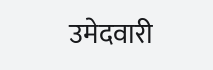उमेदवारी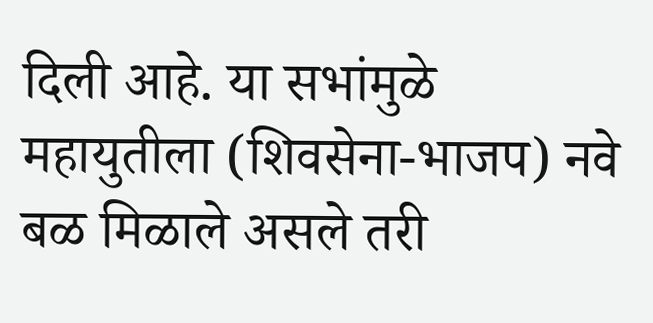दिली आहे. या सभांमुळे महायुतीला (शिवसेना-भाजप) नवे बळ मिळाले असले तरी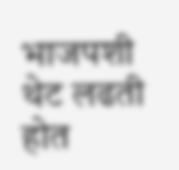भाजपशी थेट लढती होत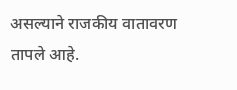असल्याने राजकीय वातावरण तापले आहे.